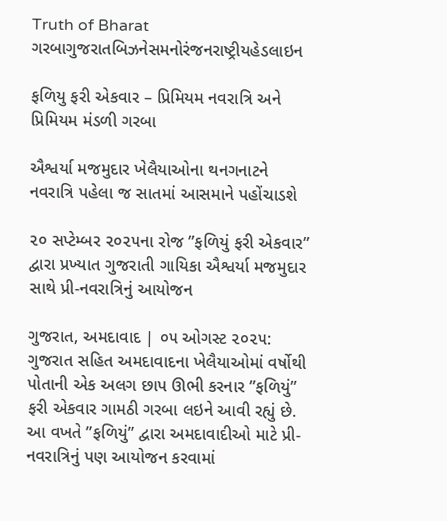Truth of Bharat
ગરબાગુજરાતબિઝનેસમનોરંજનરાષ્ટ્રીયહેડલાઇન

ફળિયુ ફરી એકવાર – પ્રિમિયમ નવરાત્રિ અને પ્રિમિયમ મંડળી ગરબા

ઐશ્વર્યા મજમુદાર ખેલૈયાઓના થનગનાટને નવરાત્રિ પહેલા જ સાતમાં આસમાને પહોંચાડશે

૨૦ સપ્ટેમ્બર ૨૦૨૫ના રોજ ”ફળિયું ફરી એકવાર” દ્વારા પ્રખ્યાત ગુજરાતી ગાયિકા ઐશ્વર્યા મજમુદાર સાથે પ્રી-નવરાત્રિનું આયોજન

ગુજરાત, અમદાવાદ | ૦૫ ઓગસ્ટ ૨૦૨૫: ગુજરાત સહિત અમદાવાદના ખેલૈયાઓમાં વર્ષોથી પોતાની એક અલગ છાપ ઊભી કરનાર ”ફળિયું” ફરી એકવાર ગામઠી ગરબા લઇને આવી રહ્યું છે. આ વખતે ”ફળિયું” દ્વારા અમદાવાદીઓ માટે પ્રી-નવરાત્રિનું પણ આયોજન કરવામાં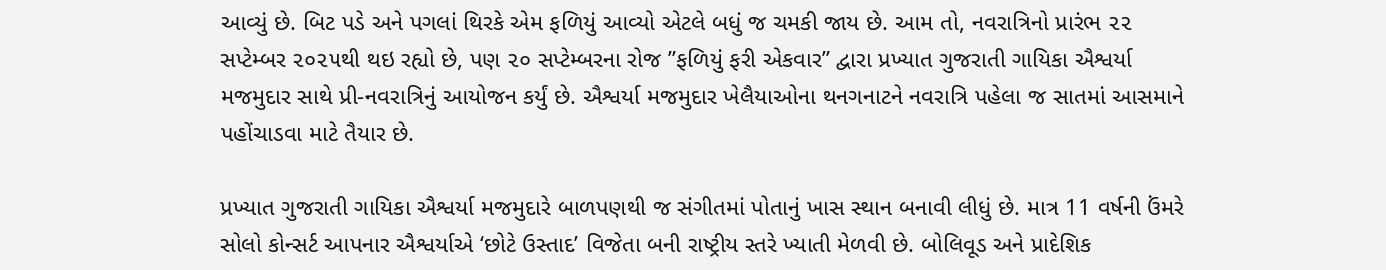આવ્યું છે. બિટ પડે અને પગલાં થિરકે એમ ફળિયું આવ્યો એટલે બધું જ ચમકી જાય છે. આમ તો, નવરાત્રિનો પ્રારંભ ૨૨ સપ્ટેમ્બર ૨૦૨૫થી થઇ રહ્યો છે, પણ ૨૦ સપ્ટેમ્બરના રોજ ”ફળિયું ફરી એકવાર” દ્વારા પ્રખ્યાત ગુજરાતી ગાયિકા ઐશ્વર્યા મજમુદાર સાથે પ્રી-નવરાત્રિનું આયોજન કર્યું છે. ઐશ્વર્યા મજમુદાર ખેલૈયાઓના થનગનાટને નવરાત્રિ પહેલા જ સાતમાં આસમાને પહોંચાડવા માટે તૈયાર છે.

પ્રખ્યાત ગુજરાતી ગાયિકા ઐશ્વર્યા મજમુદારે બાળપણથી જ સંગીતમાં પોતાનું ખાસ સ્થાન બનાવી લીધું છે. માત્ર 11 વર્ષની ઉંમરે સોલો કોન્સર્ટ આપનાર ઐશ્વર્યાએ ‘છોટે ઉસ્તાદ’ વિજેતા બની રાષ્ટ્રીય સ્તરે ખ્યાતી મેળવી છે. બોલિવૂડ અને પ્રાદેશિક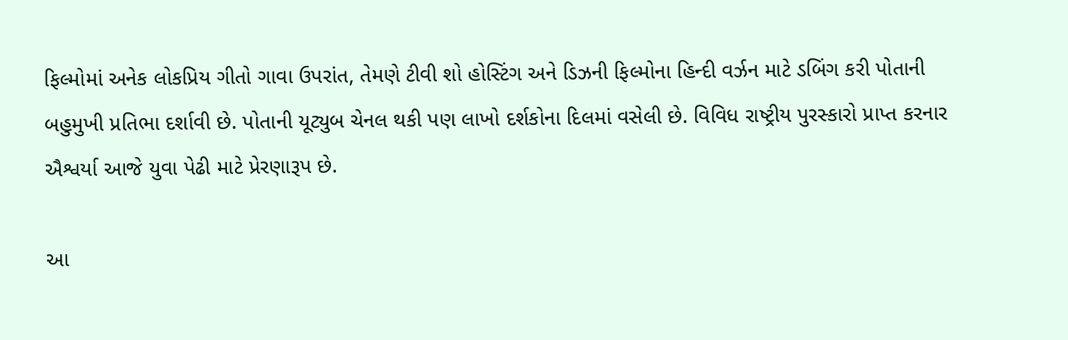ફિલ્મોમાં અનેક લોકપ્રિય ગીતો ગાવા ઉપરાંત, તેમણે ટીવી શો હોસ્ટિંગ અને ડિઝની ફિલ્મોના હિન્દી વર્ઝન માટે ડબિંગ કરી પોતાની બહુમુખી પ્રતિભા દર્શાવી છે. પોતાની યૂટ્યુબ ચેનલ થકી પણ લાખો દર્શકોના દિલમાં વસેલી છે. વિવિધ રાષ્ટ્રીય પુરસ્કારો પ્રાપ્ત કરનાર ઐશ્વર્યા આજે યુવા પેઢી માટે પ્રેરણારૂપ છે.

આ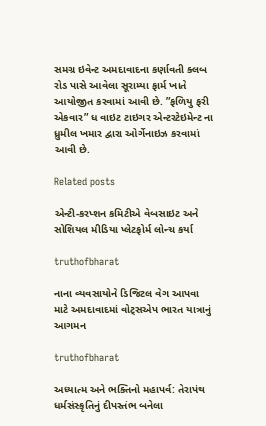સમગ્ર ઇવેન્ટ અમદાવાદના કર્ણાવતી ક્લબ રોડ પાસે આવેલા સૂરામ્યા ફાર્મ ખાતે આયોજીત કરવામાં આવી છે. ”ફળિયુ ફરી એકવાર” ધ વાઇટ ટાઇગર એન્ટરટેઇમેન્ટ ના ધ્રુમીલ ખમાર દ્વારા ઓર્ગેનાઇઝ કરવામાં આવી છે.

Related posts

એન્ટી-કરપ્શન કમિટીએ વેબસાઇટ અને સોશિયલ મીડિયા પ્લેટફોર્મ લોન્ચ કર્યા

truthofbharat

નાના વ્યવસાયોને ડિજિટલ વેગ આપવા માટે અમદાવાદમાં વોટ્સએપ ભારત યાત્રાનું આગમન

truthofbharat

અધ્યાત્મ અને ભક્તિનો મહાપર્વ: તેરાપંથ ધર્મસંસ્કૃતિનું દીપસ્તંભ બનેલા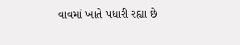વાવમાં ખાતે પધારી રહ્યા છે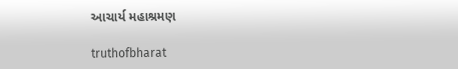આચાર્ય મહાશ્રમણ

truthofbharat